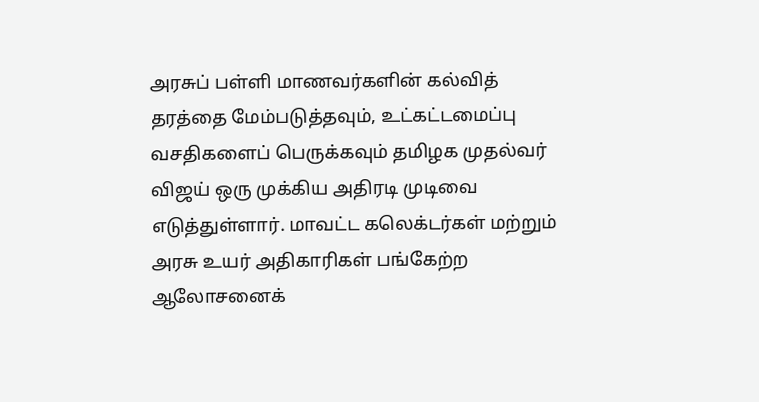அரசுப் பள்ளி மாணவர்களின் கல்வித் தரத்தை மேம்படுத்தவும், உட்கட்டமைப்பு வசதிகளைப் பெருக்கவும் தமிழக முதல்வர் விஜய் ஒரு முக்கிய அதிரடி முடிவை எடுத்துள்ளார். மாவட்ட கலெக்டர்கள் மற்றும் அரசு உயர் அதிகாரிகள் பங்கேற்ற ஆலோசனைக்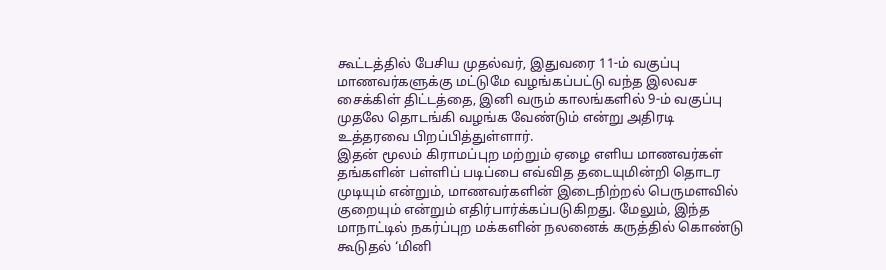கூட்டத்தில் பேசிய முதல்வர், இதுவரை 11-ம் வகுப்பு மாணவர்களுக்கு மட்டுமே வழங்கப்பட்டு வந்த இலவச சைக்கிள் திட்டத்தை, இனி வரும் காலங்களில் 9-ம் வகுப்பு முதலே தொடங்கி வழங்க வேண்டும் என்று அதிரடி உத்தரவை பிறப்பித்துள்ளார்.
இதன் மூலம் கிராமப்புற மற்றும் ஏழை எளிய மாணவர்கள் தங்களின் பள்ளிப் படிப்பை எவ்வித தடையுமின்றி தொடர முடியும் என்றும், மாணவர்களின் இடைநிற்றல் பெருமளவில் குறையும் என்றும் எதிர்பார்க்கப்படுகிறது. மேலும், இந்த மாநாட்டில் நகர்ப்புற மக்களின் நலனைக் கருத்தில் கொண்டு கூடுதல் ‘மினி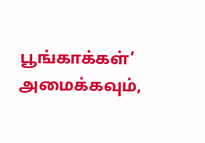பூங்காக்கள்’ அமைக்கவும்,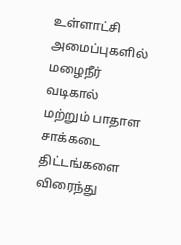உள்ளாட்சி அமைப்புகளில் மழைநீர் வடிகால் மற்றும் பாதாள சாக்கடை திட்டங்களை விரைந்து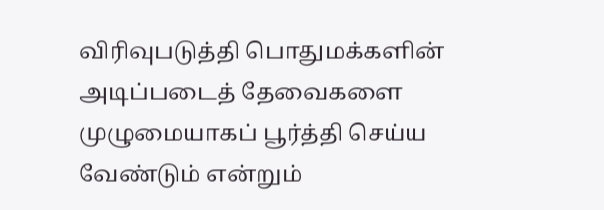விரிவுபடுத்தி பொதுமக்களின் அடிப்படைத் தேவைகளை முழுமையாகப் பூர்த்தி செய்ய வேண்டும் என்றும்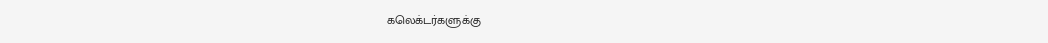கலெக்டர்களுக்கு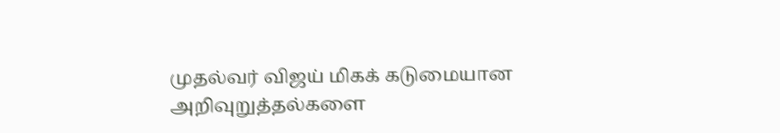முதல்வர் விஜய் மிகக் கடுமையான அறிவுறுத்தல்களை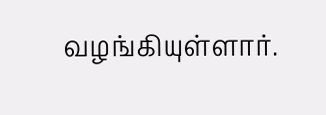வழங்கியுள்ளார்.